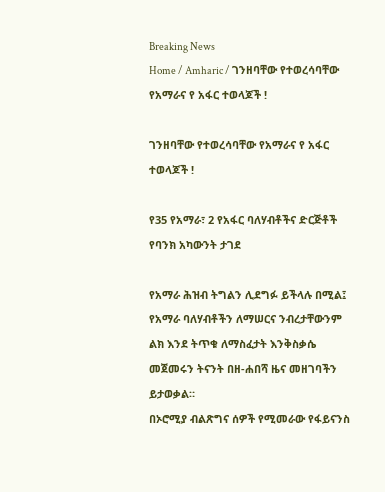Breaking News
Home / Amharic / ገንዘባቸው የተወረሳባቸው የአማራና የ አፋር ተወላጆች !

ገንዘባቸው የተወረሳባቸው የአማራና የ አፋር ተወላጆች !

የ35 የአማራ፣ 2 የአፋር ባለሃብቶችና ድርጅቶች የባንክ አካውንት ታገደ

የአማራ ሕዝብ ትግልን ሊደግፉ ይችላሉ በሚል፤ የአማራ ባለሃብቶችን ለማሠርና ንብረታቸውንም ልክ እንደ ትጥቁ ለማስፈታት እንቅስቃሴ መጀመሩን ትናንት በዘ-ሐበሻ ዜና መዘገባችን ይታወቃል።
በኦሮሚያ ብልጽግና ሰዎች የሚመራው የፋይናንስ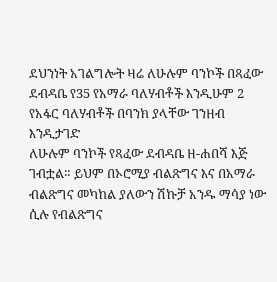ደህንነት አገልግሎት ዛሬ ለሁሉም ባንኮች በጻፈው ደብዳቤ የ35 የአማራ ባለሃብቶች እንዲሁም 2 የአፋር ባለሃብቶች በባንክ ያላቸው ገንዘብ እንዲታገድ
ለሁሉም ባንኮች የጻፈው ደብዳቤ ዘ-ሐበሻ እጅ ገብቷል። ይህም በኦሮሚያ ብልጽግና እና በአማራ ብልጽግና መካከል ያለውን ሽኩቻ አንዱ ማሳያ ነው ሲሉ የብልጽግና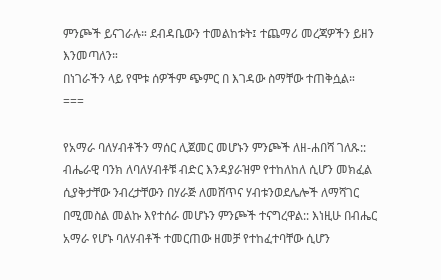ምንጮች ይናገራሉ። ደብዳቤውን ተመልከቱት፤ ተጨማሪ መረጃዎችን ይዘን እንመጣለን።
በነገራችን ላይ የሞቱ ሰዎችም ጭምር በ እገዳው ስማቸው ተጠቅሷል።
===

የአማራ ባለሃብቶችን ማሰር ሊጀመር መሆኑን ምንጮች ለዘ-ሐበሻ ገለጹ:: ብሔራዊ ባንክ ለባለሃብቶቹ ብድር እንዳያራዝም የተከለከለ ሲሆን መክፈል ሲያቅታቸው ንብረታቸውን በሃራጅ ለመሸጥና ሃብቱንወደሌሎች ለማሻገር በሚመስል መልኩ እየተሰራ መሆኑን ምንጮች ተናግረዋል:: እነዚሁ በብሔር አማራ የሆኑ ባለሃብቶች ተመርጠው ዘመቻ የተከፈተባቸው ሲሆን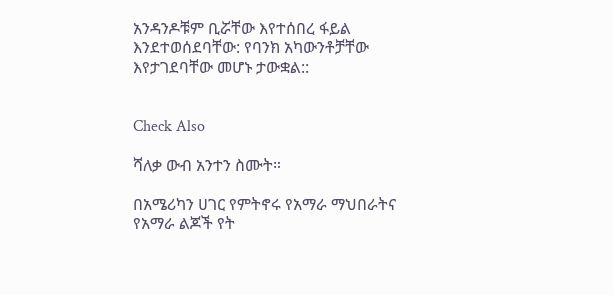አንዳንዶቹም ቢሯቸው እየተሰበረ ፋይል እንደተወሰደባቸው: የባንክ አካውንቶቻቸው እየታገደባቸው መሆኑ ታውቋል::


Check Also

ሻለቃ ውብ አንተን ስሙት።

በአሜሪካን ሀገር የምትኖሩ የአማራ ማህበራትና የአማራ ልጆች የት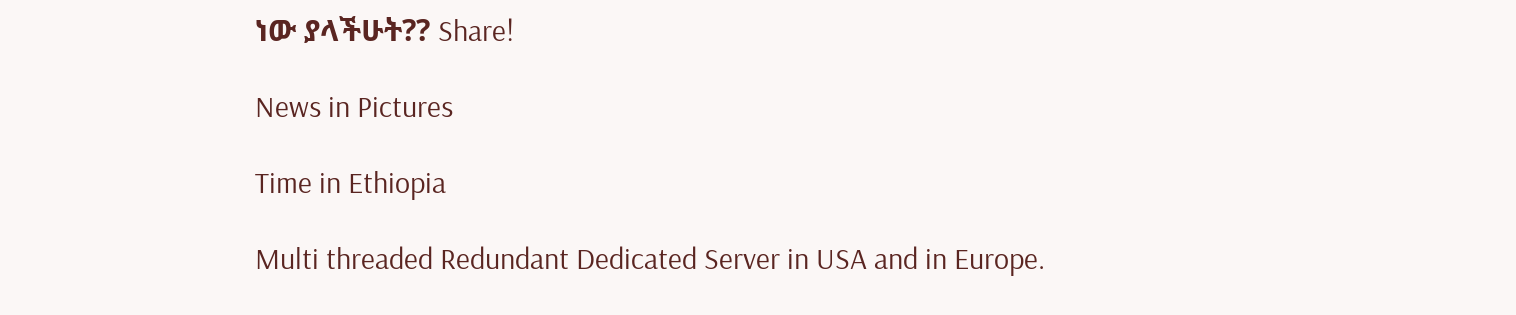ነው ያላችሁት?? Share!

News in Pictures

Time in Ethiopia

Multi threaded Redundant Dedicated Server in USA and in Europe.